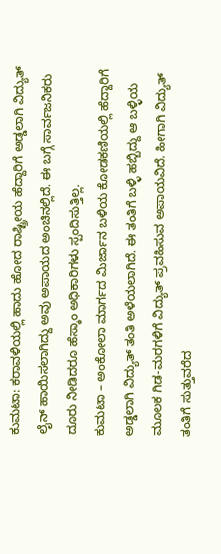ಕುಮಟಾ: ಕರಾವಳಿಯಲ್ಲಿ ಹಾದು ಹೋದ ರಾಷ್ಟ್ರೀಯ ಹೆದ್ದಾರಿಗೆ ಅಡ್ಡಲಾಗಿ ವಿದ್ಯುತ್ ಲೈನ್ ಹಾಯಿಸಲಾಗಿದ್ದು ಅವು ಅಪಾಯದ ಅಂಚಿನಲ್ಲಿದೆ. ಈ ಬಗ್ಗೆ ಸಾರ್ವಜನಿಕರು ದೂರು ನೀಡಿದರೂ ಹೆಸ್ಕಾಂ ಅಧಿಕಾರಿಗಳು ಸ್ಪಂದಿಸುತ್ತಿಲ್ಲ.
ಕುಮಟಾ – ಅಂಕೋಲಾ ಮಾರ್ಗದ ಮಿರ್ಜಾನ ಬಳಿಯ ಕೋಡಕಣಿಯಲ್ಲಿ ಹೆದ್ದಾರಿಗೆ ಅಡ್ಡಲಾಗಿ ವಿದ್ಯುತ್ ತಂತಿ ಅಳೆಯಲಾಗಿದೆ. ಈ ತಂತಿಗೆ ಬಳ್ಳಿ ಹಬ್ಬಿದ್ದು ಆ ಬಳ್ಳಿಯ ಮೂಲಕ ಗಿಡ-ಮರಗಳಿಗೆ ವಿದ್ಯುತ್ ಪ್ರವಹಿಸುವ ಅಪಾಯವಿದೆ. ಹೀಗಾಗಿ ವಿದ್ಯುತ್ ತಂತಿಗೆ ಸುತ್ತುವರೆದ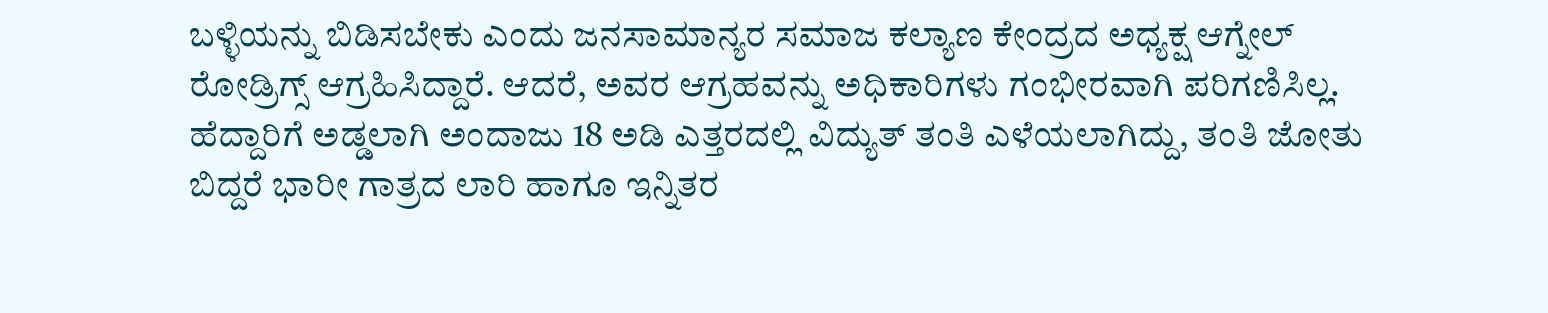ಬಳ್ಳಿಯನ್ನು ಬಿಡಿಸಬೇಕು ಎಂದು ಜನಸಾಮಾನ್ಯರ ಸಮಾಜ ಕಲ್ಯಾಣ ಕೇಂದ್ರದ ಅಧ್ಯಕ್ಷ ಆಗ್ನೇಲ್ ರೋಡ್ರಿಗ್ಸ್ ಆಗ್ರಹಿಸಿದ್ದಾರೆ. ಆದರೆ, ಅವರ ಆಗ್ರಹವನ್ನು ಅಧಿಕಾರಿಗಳು ಗಂಭೀರವಾಗಿ ಪರಿಗಣಿಸಿಲ್ಲ.
ಹೆದ್ದಾರಿಗೆ ಅಡ್ಡಲಾಗಿ ಅಂದಾಜು 18 ಅಡಿ ಎತ್ತರದಲ್ಲಿ ವಿದ್ಯುತ್ ತಂತಿ ಎಳೆಯಲಾಗಿದ್ದು, ತಂತಿ ಜೋತು ಬಿದ್ದರೆ ಭಾರೀ ಗಾತ್ರದ ಲಾರಿ ಹಾಗೂ ಇನ್ನಿತರ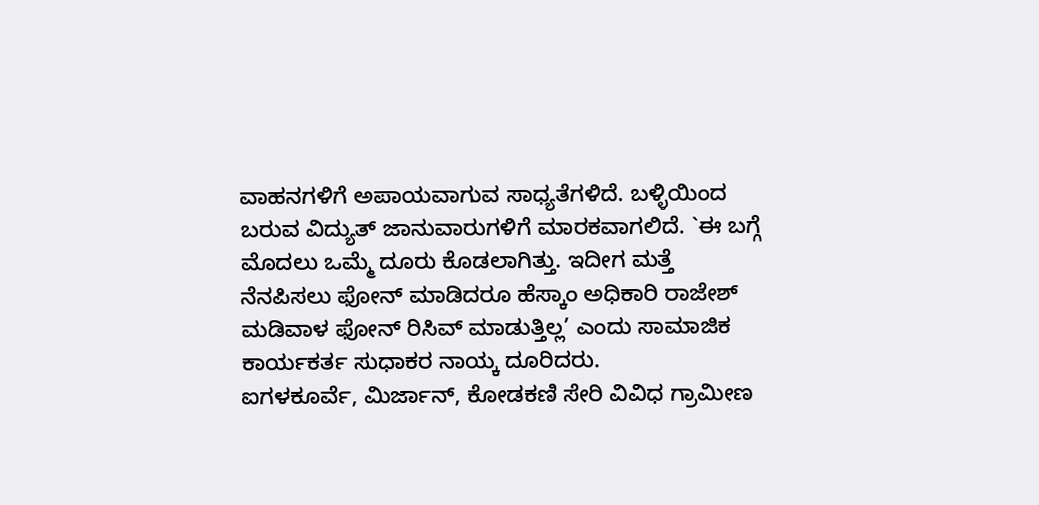ವಾಹನಗಳಿಗೆ ಅಪಾಯವಾಗುವ ಸಾಧ್ಯತೆಗಳಿದೆ. ಬಳ್ಳಿಯಿಂದ ಬರುವ ವಿದ್ಯುತ್ ಜಾನುವಾರುಗಳಿಗೆ ಮಾರಕವಾಗಲಿದೆ. `ಈ ಬಗ್ಗೆ ಮೊದಲು ಒಮ್ಮೆ ದೂರು ಕೊಡಲಾಗಿತ್ತು. ಇದೀಗ ಮತ್ತೆ ನೆನಪಿಸಲು ಫೋನ್ ಮಾಡಿದರೂ ಹೆಸ್ಕಾಂ ಅಧಿಕಾರಿ ರಾಜೇಶ್ ಮಡಿವಾಳ ಫೋನ್ ರಿಸಿವ್ ಮಾಡುತ್ತಿಲ್ಲ’ ಎಂದು ಸಾಮಾಜಿಕ ಕಾರ್ಯಕರ್ತ ಸುಧಾಕರ ನಾಯ್ಕ ದೂರಿದರು.
ಐಗಳಕೂರ್ವೆ, ಮಿರ್ಜಾನ್, ಕೋಡಕಣಿ ಸೇರಿ ವಿವಿಧ ಗ್ರಾಮೀಣ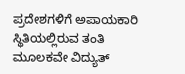ಪ್ರದೇಶಗಳಿಗೆ ಅಪಾಯಕಾರಿ ಸ್ಥಿತಿಯಲ್ಲಿರುವ ತಂತಿ ಮೂಲಕವೇ ವಿದ್ಯುತ್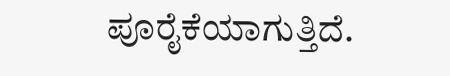ಪೂರೈಕೆಯಾಗುತ್ತಿದೆ.